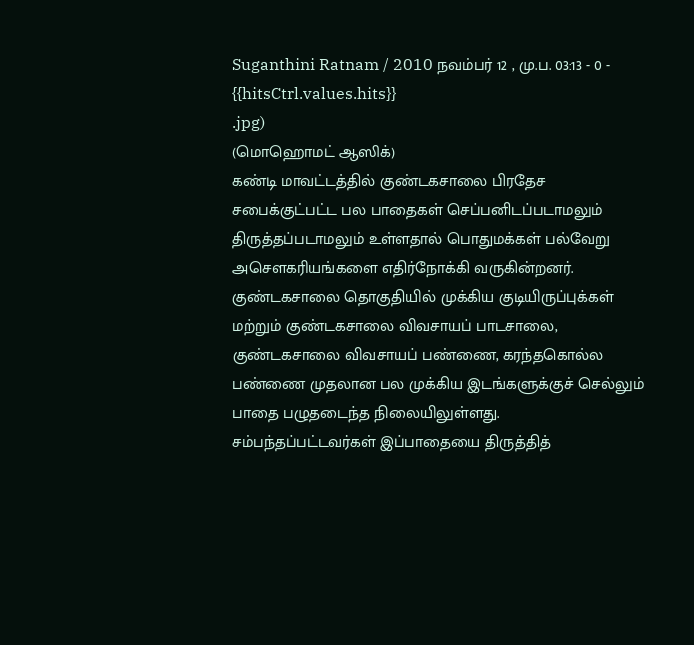Suganthini Ratnam / 2010 நவம்பர் 12 , மு.ப. 03:13 - 0 - {{hitsCtrl.values.hits}}
.jpg)
(மொஹொமட் ஆஸிக்)
கண்டி மாவட்டத்தில் குண்டகசாலை பிரதேச சபைக்குட்பட்ட பல பாதைகள் செப்பனிடப்படாமலும் திருத்தப்படாமலும் உள்ளதால் பொதுமக்கள் பல்வேறு அசௌகரியங்களை எதிர்நோக்கி வருகின்றனர்.
குண்டகசாலை தொகுதியில் முக்கிய குடியிருப்புக்கள் மற்றும் குண்டகசாலை விவசாயப் பாடசாலை, குண்டகசாலை விவசாயப் பண்ணை, கரந்தகொல்ல பண்ணை முதலான பல முக்கிய இடங்களுக்குச் செல்லும் பாதை பழுதடைந்த நிலையிலுள்ளது.
சம்பந்தப்பட்டவர்கள் இப்பாதையை திருத்தித்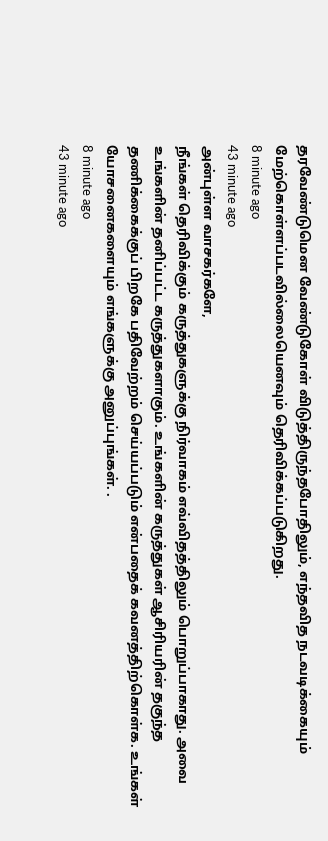தரவேண்டுமென வேண்டுகோள் விடுத்திருந்தபோதிலும், எந்தவித நடவடிக்கையும் மேற்கொள்ளப்படவில்லையெனவும் தெரிவிக்கப்படுகிறது.
8 minute ago
43 minute ago
அன்புள்ள வாசகர்களே,
நீங்கள் தெரிவிக்கும் கருத்துகளுக்கு நிர்வாகம் எவ்விதத்திலும் பொறுப்பாகாது. அவை உங்களின் தனிப்பட்ட கருத்துகளாகும். உங்களின் கருத்துகள் ஆசிரியரின் தகுந்த தணிக்கைக்குப் பிறகே பதிவேற்றம் செய்யப்படும் என்பதைக் கவனத்திற்கொள்க. உங்கள் யோசனைகளையும் எங்களுக்கு அனுப்புங்கள். .
8 minute ago
43 minute ago